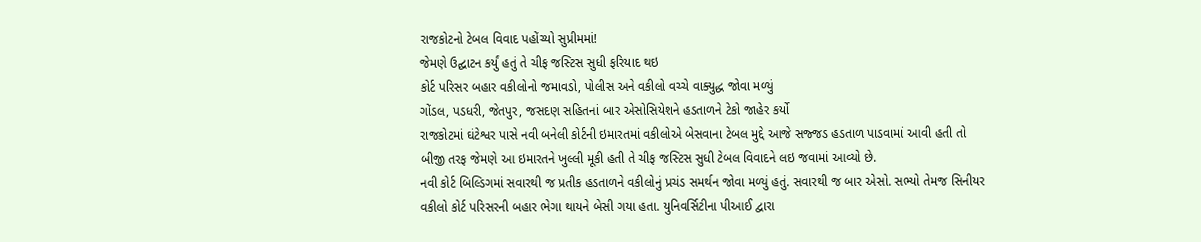રાજકોટનો ટેબલ વિવાદ પહોંચ્યો સુપ્રીમમાં!
જેમણે ઉદ્ઘાટન કર્યું હતું તે ચીફ જસ્ટિસ સુધી ફરિયાદ થઇ
કોર્ટ પરિસર બહાર વકીલોનો જમાવડો, પોલીસ અને વકીલો વચ્ચે વાક્યુદ્ધ જોવા મળ્યું
ગોંડલ, પડધરી, જેતપુર, જસદણ સહિતનાં બાર એસોસિયેશને હડતાળને ટેકો જાહેર કર્યો
રાજકોટમાં ઘંટેશ્વર પાસે નવી બનેલી કોર્ટની ઇમારતમાં વકીલોએ બેસવાના ટેબલ મુદ્દે આજે સજ્જડ હડતાળ પાડવામાં આવી હતી તો બીજી તરફ જેમણે આ ઇમારતને ખુલ્લી મૂકી હતી તે ચીફ જસ્ટિસ સુધી ટેબલ વિવાદને લઇ જવામાં આવ્યો છે.
નવી કોર્ટ બિલ્ડિગમાં સવારથી જ પ્રતીક હડતાળને વકીલોનું પ્રચંડ સમર્થન જોવા મળ્યું હતું. સવારથી જ બાર એસો. સભ્યો તેમજ સિનીયર વકીલો કોર્ટ પરિસરની બહાર ભેગા થાયને બેસી ગયા હતા. યુનિવર્સિટીના પીઆઈ દ્વારા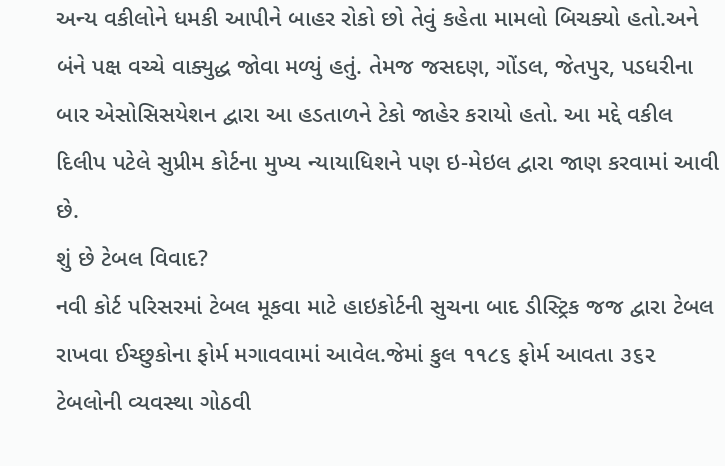અન્ય વકીલોને ધમકી આપીને બાહર રોકો છો તેવું કહેતા મામલો બિચક્યો હતો.અને બંને પક્ષ વચ્ચે વાક્યુદ્ધ જોવા મળ્યું હતું. તેમજ જસદણ, ગોંડલ, જેતપુર, પડધરીના બાર એસોસિસયેશન દ્વારા આ હડતાળને ટેકો જાહેર કરાયો હતો. આ મદ્દે વકીલ દિલીપ પટેલે સુપ્રીમ કોર્ટના મુખ્ય ન્યાયાધિશને પણ ઇ-મેઇલ દ્વારા જાણ કરવામાં આવી છે.
શું છે ટેબલ વિવાદ?
નવી કોર્ટ પરિસરમાં ટેબલ મૂકવા માટે હાઇકોર્ટની સુચના બાદ ડીસ્ટ્રિક જજ દ્વારા ટેબલ રાખવા ઈચ્છુકોના ફોર્મ મગાવવામાં આવેલ.જેમાં કુલ ૧૧૮૬ ફોર્મ આવતા ૩૬૨ ટેબલોની વ્યવસ્થા ગોઠવી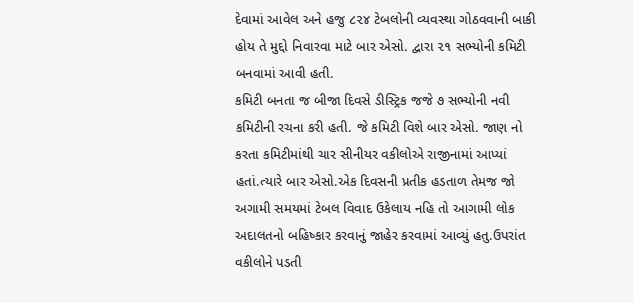દેવામાં આવેલ અને હજુ ૮૨૪ ટેબલોની વ્યવસ્થા ગોઠવવાની બાકી હોય તે મુદ્દો નિવારવા માટે બાર એસો. દ્વારા ૨૧ સભ્યોની કમિટી બનવામાં આવી હતી.
કમિટી બનતા જ બીજા દિવસે ડીસ્ટ્રિક જજે ૭ સભ્યોની નવી કમિટીની રચના કરી હતી. જે કમિટી વિશે બાર એસો. જાણ નો કરતા કમિટીમાંથી ચાર સીનીયર વકીલોએ રાજીનામાં આપ્યાં હતાં.ત્યારે બાર એસો.એક દિવસની પ્રતીક હડતાળ તેમજ જો અગામી સમયમાં ટેબલ વિવાદ ઉકેલાય નહિ તો આગામી લોક અદાલતનો બહિષ્કાર કરવાનું જાહેર કરવામાં આવ્યું હતુ.ઉપરાંત વકીલોને પડતી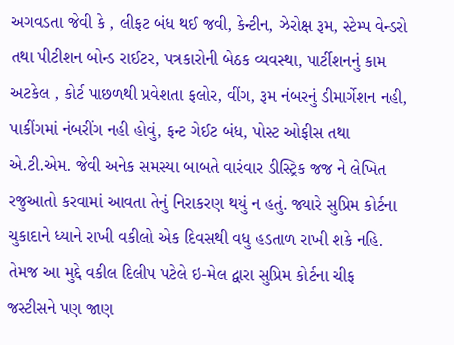અગવડતા જેવી કે , લીફટ બંધ થઈ જવી, કેન્ટીન, ઝેરોક્ષ રૂમ, સ્ટેમ્પ વેન્ડરો તથા પીટીશન બોન્ડ રાઈટર, પત્રકારોની બેઠક વ્યવસ્થા, પાર્ટીશનનું કામ અટકેલ , કોર્ટ પાછળથી પ્રવેશતા ફલોર, વીંગ, રૂમ નંબરનું ડીમાર્ગેશન નહી, પાકીંગમાં નંબરીંગ નહી હોવું, ફન્ટ ગેઈટ બંધ, પોસ્ટ ઓફીસ તથા એ.ટી.એમ. જેવી અનેક સમસ્યા બાબતે વારંવાર ડીસ્ટ્રિક જજ ને લેખિત રજુઆતો કરવામાં આવતા તેનું નિરાકરણ થયું ન હતું. જ્યારે સુપ્રિમ કોર્ટના ચુકાદાને ધ્યાને રાખી વકીલો એક દિવસથી વધુ હડતાળ રાખી શકે નહિ. તેમજ આ મુદ્દે વકીલ દિલીપ પટેલે ઇ-મેલ દ્વારા સુપ્રિમ કોર્ટના ચીફ જસ્ટીસને પણ જાણ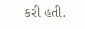કરી હતી.